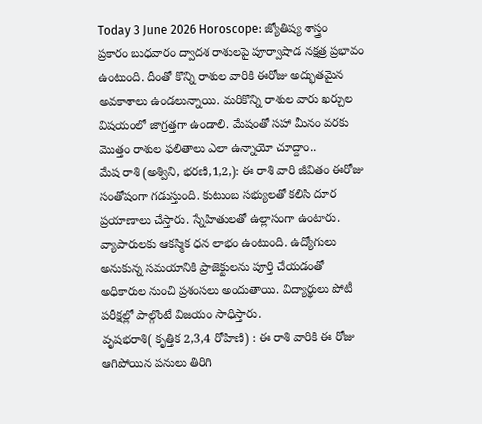Today 3 June 2026 Horoscope: జ్యోతిష్య శాస్త్రం ప్రకారం బుధవారం ద్వాదశ రాశులపై పూర్వాషాడ నక్షత్ర ప్రభావం ఉంటుంది. దీంతో కొన్ని రాశుల వారికి ఈరోజు అద్భుతమైన అవకాశాలు ఉండలున్నాయి. మరికొన్ని రాశుల వారు ఖర్చుల విషయంలో జాగ్రత్తగా ఉండాలి. మేషంతో సహా మీనం వరకు మొత్తం రాశుల ఫలితాలు ఎలా ఉన్నాయో చూద్దాం..
మేష రాశి (అశ్విని, భరణి,1,2,): ఈ రాశి వారి జీవితం ఈరోజు సంతోషంగా గడుస్తుంది. కుటుంబ సభ్యులతో కలిసి దూర ప్రయాణాలు చేస్తారు. స్నేహితులతో ఉల్లాసంగా ఉంటారు. వ్యాపారులకు ఆకస్మిక ధన లాభం ఉంటుంది. ఉద్యోగులు అనుకున్న సమయానికి ప్రాజెక్టులను పూర్తి చేయడంతో అధికారుల నుంచి ప్రశంసలు అందుతాయి. విద్యార్థులు పోటీ పరీక్షల్లో పాల్గొంటే విజయం సాధిస్తారు.
వృషభరాశి( కృత్తిక 2,3,4 రోహిణి) : ఈ రాశి వారికి ఈ రోజు ఆగిపోయిన పనులు తిరిగి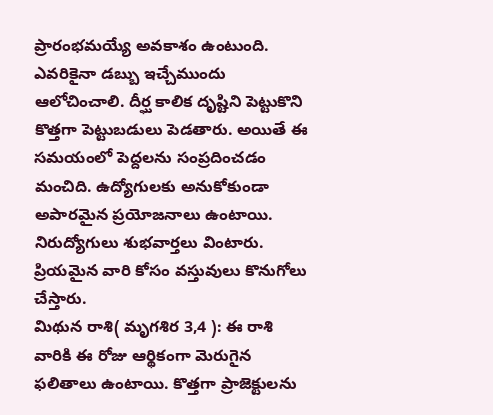ప్రారంభమయ్యే అవకాశం ఉంటుంది. ఎవరికైనా డబ్బు ఇచ్చేముందు ఆలోచించాలి. దీర్ఘ కాలిక దృష్టిని పెట్టుకొని కొత్తగా పెట్టుబడులు పెడతారు. అయితే ఈ సమయంలో పెద్దలను సంప్రదించడం మంచిది. ఉద్యోగులకు అనుకోకుండా అపారమైన ప్రయోజనాలు ఉంటాయి. నిరుద్యోగులు శుభవార్తలు వింటారు. ప్రియమైన వారి కోసం వస్తువులు కొనుగోలు చేస్తారు.
మిథున రాశి( మృగశిర 3,4 ): ఈ రాశి వారికి ఈ రోజు ఆర్థికంగా మెరుగైన ఫలితాలు ఉంటాయి. కొత్తగా ప్రాజెక్టులను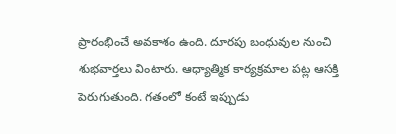ప్రారంభించే అవకాశం ఉంది. దూరపు బంధువుల నుంచి శుభవార్తలు వింటారు. ఆధ్యాత్మిక కార్యక్రమాల పట్ల ఆసక్తి పెరుగుతుంది. గతంలో కంటే ఇప్పుడు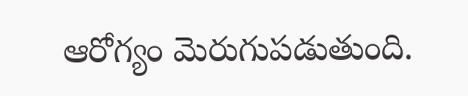ఆరోగ్యం మెరుగుపడుతుంది.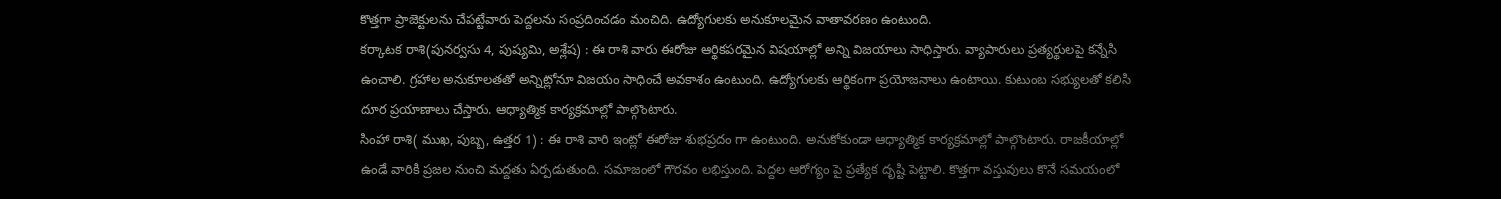కొత్తగా ప్రాజెక్టులను చేపట్టేవారు పెద్దలను సంప్రదించడం మంచిది. ఉద్యోగులకు అనుకూలమైన వాతావరణం ఉంటుంది.
కర్కాటక రాశి(పునర్వసు 4, పుష్యమి, అశ్లేష) : ఈ రాశి వారు ఈరోజు ఆర్థికపరమైన విషయాల్లో అన్ని విజయాలు సాధిస్తారు. వ్యాపారులు ప్రత్యర్థులపై కన్నేసి ఉంచాలి. గ్రహాల అనుకూలతతో అన్నిట్లోనూ విజయం సాధించే అవకాశం ఉంటుంది. ఉద్యోగులకు ఆర్థికంగా ప్రయోజనాలు ఉంటాయి. కుటుంబ సభ్యులతో కలిసి దూర ప్రయాణాలు చేస్తారు. ఆధ్యాత్మిక కార్యక్రమాల్లో పాల్గొంటారు.
సింహా రాశి( ముఖ, పుబ్బ, ఉత్తర 1) : ఈ రాశి వారి ఇంట్లో ఈరోజు శుభప్రదం గా ఉంటుంది. అనుకోకుండా ఆధ్యాత్మిక కార్యక్రమాల్లో పాల్గొంటారు. రాజకీయాల్లో ఉండే వారికి ప్రజల నుంచి మద్దతు ఏర్పడుతుంది. సమాజంలో గౌరవం లభిస్తుంది. పెద్దల ఆరోగ్యం పై ప్రత్యేక దృష్టి పెట్టాలి. కొత్తగా వస్తువులు కొనే సమయంలో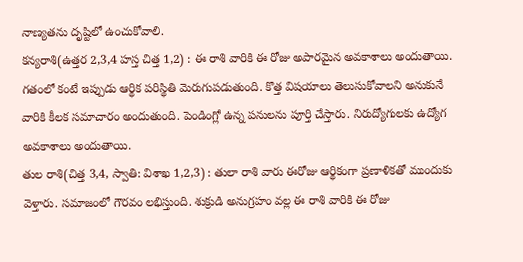నాణ్యతను దృష్టిలో ఉంచుకోవాలి.
కన్యరాశి(ఉత్తర 2,3,4 హస్త చిత్త 1,2) : ఈ రాశి వారికి ఈ రోజు అపారమైన అవకాశాలు అందుతాయి. గతంలో కంటే ఇప్పుడు ఆర్థిక పరిస్థితి మెరుగుపడుతుంది. కొత్త విషయాలు తెలుసుకోవాలని అనుకునే వారికి కీలక సమాచారం అందుతుంది. పెండింగ్లో ఉన్న పనులను పూర్తి చేస్తారు. నిరుద్యోగులకు ఉద్యోగ అవకాశాలు అందుతాయి.
తుల రాశి(చిత్త 3,4, స్వాతి: విశాఖ 1,2,3) : తులా రాశి వారు ఈరోజు ఆర్థికంగా ప్రణాళికతో ముందుకు వెళ్తారు. సమాజంలో గౌరవం లభిస్తుంది. శుక్రుడి అనుగ్రహం వల్ల ఈ రాశి వారికి ఈ రోజు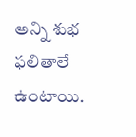అన్ని శుభ ఫలితాలే ఉంటాయి.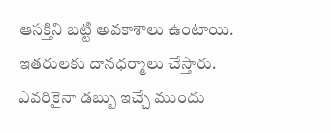ఆసక్తిని బట్టి అవకాశాలు ఉంటాయి. ఇతరులకు దానధర్మాలు చేస్తారు. ఎవరికైనా డబ్బు ఇచ్చే ముందు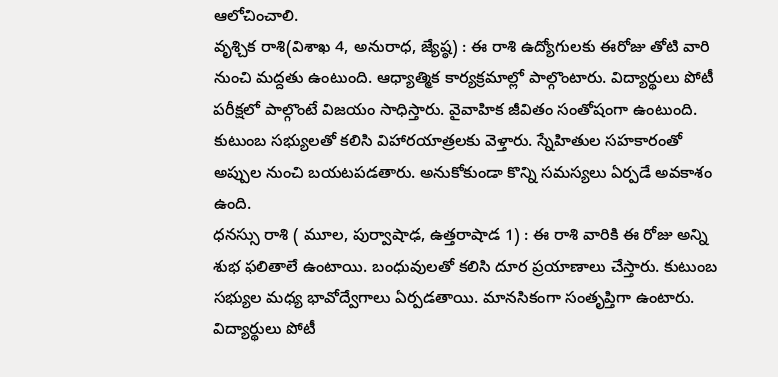ఆలోచించాలి.
వృశ్చిక రాశి(విశాఖ 4, అనురాధ, జ్యేష్ఠ) : ఈ రాశి ఉద్యోగులకు ఈరోజు తోటి వారి నుంచి మద్దతు ఉంటుంది. ఆధ్యాత్మిక కార్యక్రమాల్లో పాల్గొంటారు. విద్యార్థులు పోటీ పరీక్షలో పాల్గొంటే విజయం సాధిస్తారు. వైవాహిక జీవితం సంతోషంగా ఉంటుంది. కుటుంబ సభ్యులతో కలిసి విహారయాత్రలకు వెళ్తారు. స్నేహితుల సహకారంతో అప్పుల నుంచి బయటపడతారు. అనుకోకుండా కొన్ని సమస్యలు ఏర్పడే అవకాశం ఉంది.
ధనస్సు రాశి ( మూల, పుర్వాషాఢ, ఉత్తరాషాడ 1) : ఈ రాశి వారికి ఈ రోజు అన్ని శుభ ఫలితాలే ఉంటాయి. బంధువులతో కలిసి దూర ప్రయాణాలు చేస్తారు. కుటుంబ సభ్యుల మధ్య భావోద్వేగాలు ఏర్పడతాయి. మానసికంగా సంతృప్తిగా ఉంటారు. విద్యార్థులు పోటీ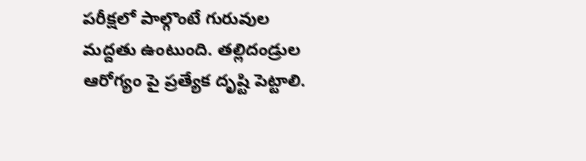పరీక్షలో పాల్గొంటే గురువుల మద్దతు ఉంటుంది. తల్లిదండ్రుల ఆరోగ్యం పై ప్రత్యేక దృష్టి పెట్టాలి.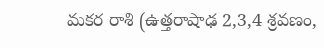మకర రాశి (ఉత్తరాషాఢ 2,3,4 శ్రవణం,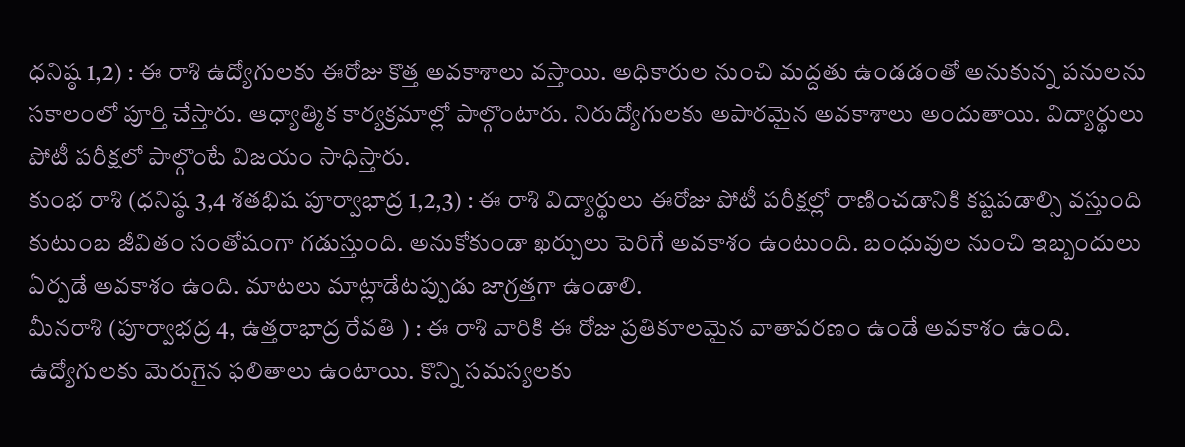ధనిష్ఠ 1,2) : ఈ రాశి ఉద్యోగులకు ఈరోజు కొత్త అవకాశాలు వస్తాయి. అధికారుల నుంచి మద్దతు ఉండడంతో అనుకున్న పనులను సకాలంలో పూర్తి చేస్తారు. ఆధ్యాత్మిక కార్యక్రమాల్లో పాల్గొంటారు. నిరుద్యోగులకు అపారమైన అవకాశాలు అందుతాయి. విద్యార్థులు పోటీ పరీక్షలో పాల్గొంటే విజయం సాధిస్తారు.
కుంభ రాశి (ధనిష్ఠ 3,4 శతభిష పూర్వాభాద్ర 1,2,3) : ఈ రాశి విద్యార్థులు ఈరోజు పోటీ పరీక్షల్లో రాణించడానికి కష్టపడాల్సి వస్తుంది కుటుంబ జీవితం సంతోషంగా గడుస్తుంది. అనుకోకుండా ఖర్చులు పెరిగే అవకాశం ఉంటుంది. బంధువుల నుంచి ఇబ్బందులు ఏర్పడే అవకాశం ఉంది. మాటలు మాట్లాడేటప్పుడు జాగ్రత్తగా ఉండాలి.
మీనరాశి (పూర్వాభద్ర 4, ఉత్తరాభాద్ర రేవతి ) : ఈ రాశి వారికి ఈ రోజు ప్రతికూలమైన వాతావరణం ఉండే అవకాశం ఉంది. ఉద్యోగులకు మెరుగైన ఫలితాలు ఉంటాయి. కొన్ని సమస్యలకు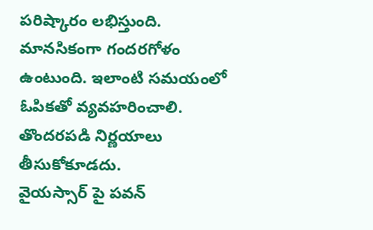పరిష్కారం లభిస్తుంది. మానసికంగా గందరగోళం ఉంటుంది. ఇలాంటి సమయంలో ఓపికతో వ్యవహరించాలి. తొందరపడి నిర్ణయాలు తీసుకోకూడదు.
వైయస్సార్ పై పవన్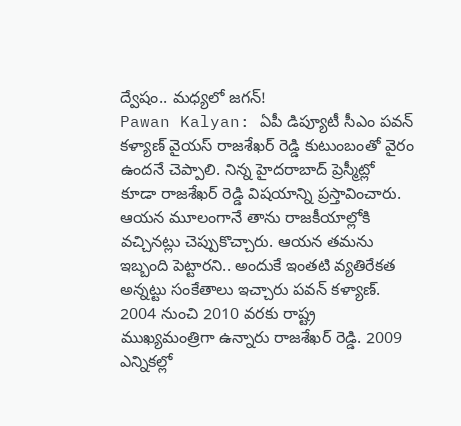ద్వేషం.. మధ్యలో జగన్!
Pawan Kalyan: ఏపీ డిప్యూటీ సీఎం పవన్ కళ్యాణ్ వైయస్ రాజశేఖర్ రెడ్డి కుటుంబంతో వైరం ఉందనే చెప్పాలి. నిన్న హైదరాబాద్ ప్రెస్మీట్లో కూడా రాజశేఖర్ రెడ్డి విషయాన్ని ప్రస్తావించారు. ఆయన మూలంగానే తాను రాజకీయాల్లోకి వచ్చినట్లు చెప్పుకొచ్చారు. ఆయన తమను ఇబ్బంది పెట్టారని.. అందుకే ఇంతటి వ్యతిరేకత అన్నట్టు సంకేతాలు ఇచ్చారు పవన్ కళ్యాణ్. 2004 నుంచి 2010 వరకు రాష్ట్ర ముఖ్యమంత్రిగా ఉన్నారు రాజశేఖర్ రెడ్డి. 2009 ఎన్నికల్లో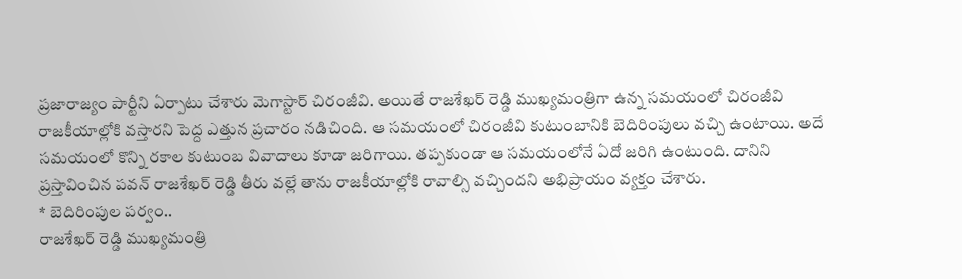ప్రజారాజ్యం పార్టీని ఏర్పాటు చేశారు మెగాస్టార్ చిరంజీవి. అయితే రాజశేఖర్ రెడ్డి ముఖ్యమంత్రిగా ఉన్న సమయంలో చిరంజీవి రాజకీయాల్లోకి వస్తారని పెద్ద ఎత్తున ప్రచారం నడిచింది. ఆ సమయంలో చిరంజీవి కుటుంబానికి బెదిరింపులు వచ్చి ఉంటాయి. అదే సమయంలో కొన్ని రకాల కుటుంబ వివాదాలు కూడా జరిగాయి. తప్పకుండా ఆ సమయంలోనే ఏదో జరిగి ఉంటుంది. దానిని ప్రస్తావించిన పవన్ రాజశేఖర్ రెడ్డి తీరు వల్లే తాను రాజకీయాల్లోకి రావాల్సి వచ్చిందని అభిప్రాయం వ్యక్తం చేశారు.
* బెదిరింపుల పర్వం..
రాజశేఖర్ రెడ్డి ముఖ్యమంత్రి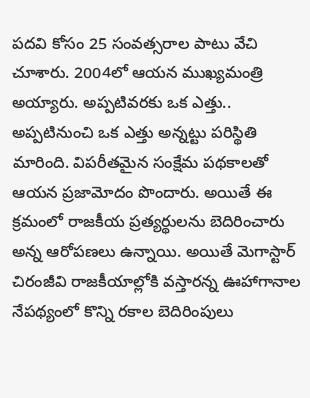పదవి కోసం 25 సంవత్సరాల పాటు వేచి చూశారు. 2004లో ఆయన ముఖ్యమంత్రి అయ్యారు. అప్పటివరకు ఒక ఎత్తు.. అప్పటినుంచి ఒక ఎత్తు అన్నట్టు పరిస్థితి మారింది. విపరీతమైన సంక్షేమ పథకాలతో ఆయన ప్రజామోదం పొందారు. అయితే ఈ క్రమంలో రాజకీయ ప్రత్యర్థులను బెదిరించారు అన్న ఆరోపణలు ఉన్నాయి. అయితే మెగాస్టార్ చిరంజీవి రాజకీయాల్లోకి వస్తారన్న ఊహాగానాల నేపథ్యంలో కొన్ని రకాల బెదిరింపులు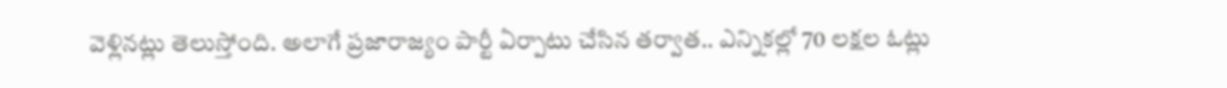వెళ్లినట్లు తెలుస్తోంది. అలాగే ప్రజారాజ్యం పార్టీ ఏర్పాటు చేసిన తర్వాత.. ఎన్నికల్లో 70 లక్షల ఓట్లు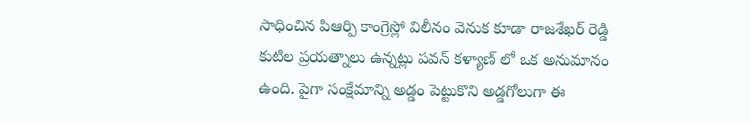సాధించిన పిఆర్పి కాంగ్రెస్లో విలీనం వెనుక కూడా రాజశేఖర్ రెడ్డి కుటిల ప్రయత్నాలు ఉన్నట్లు పవన్ కళ్యాణ్ లో ఒక అనుమానం ఉంది. పైగా సంక్షేమాన్ని అడ్డం పెట్టుకొని అడ్డగోలుగా ఈ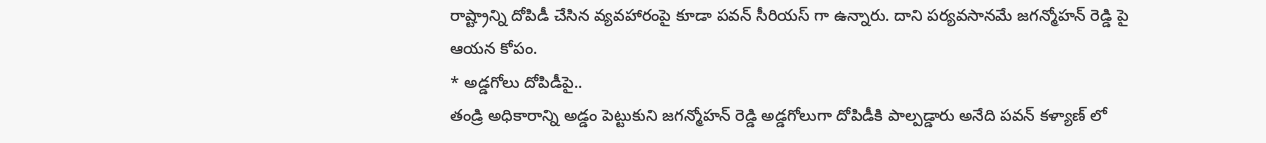రాష్ట్రాన్ని దోపిడీ చేసిన వ్యవహారంపై కూడా పవన్ సీరియస్ గా ఉన్నారు. దాని పర్యవసానమే జగన్మోహన్ రెడ్డి పై ఆయన కోపం.
* అడ్డగోలు దోపిడీపై..
తండ్రి అధికారాన్ని అడ్డం పెట్టుకుని జగన్మోహన్ రెడ్డి అడ్డగోలుగా దోపిడీకి పాల్పడ్డారు అనేది పవన్ కళ్యాణ్ లో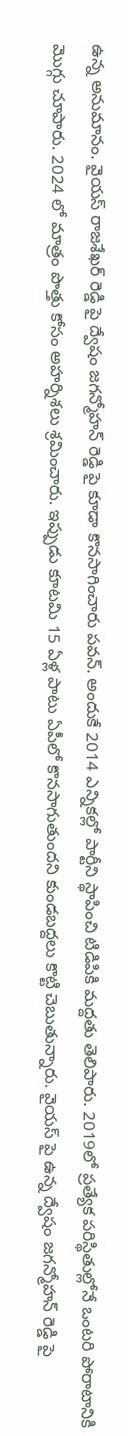ఉన్న అనుమానం. వైయస్ రాజశేఖర్ రెడ్డి పై ద్వేషం జగన్మోహన్ రెడ్డి పై కూడా కొనసాగించారు పవన్. అందుకే 2014 ఎన్నికల్లో పార్టీని స్థాపించి టిడిపికి మద్దతు తెలిపారు. 2019లో ప్రత్యేక పరిస్థితుల్లోనే ఒంటరి పోరాటానికి మొగ్గు చూపారు. 2024 లో మాత్రం పొత్తు కోసం అహర్నిశలు శ్రమించారు. ఇప్పుడు కూటమి 15 ఏళ్ల పాటు ఏపీలో కొనసాగుతుందని కుండబద్దలు కొట్టి చెబుతున్నారు. వైయస్ పై ఉన్న ద్వేషం జగన్మోహన్ రెడ్డి పై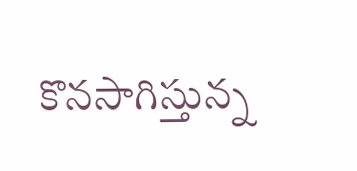కొనసాగిస్తున్న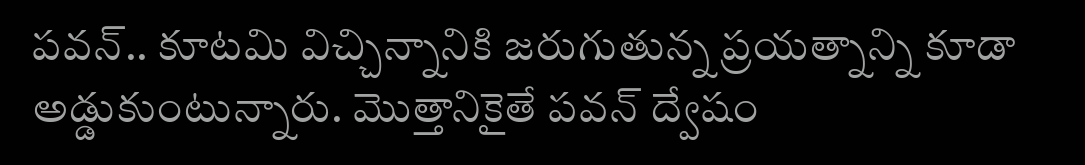పవన్.. కూటమి విచ్చిన్నానికి జరుగుతున్న ప్రయత్నాన్ని కూడా అడ్డుకుంటున్నారు. మొత్తానికైతే పవన్ ద్వేషం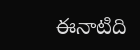ఈనాటిది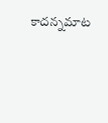కాదన్నమాట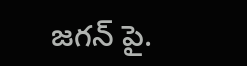జగన్ పై.